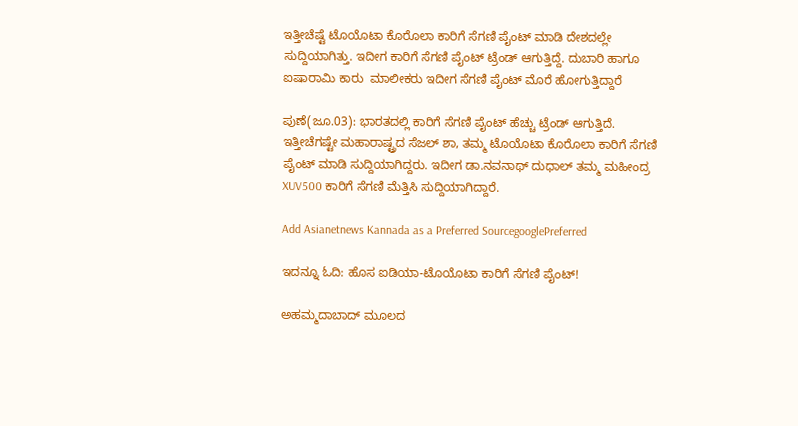ಇತ್ತೀಚೆಷ್ಟೆ ಟೊಯೊಟಾ ಕೊರೊಲಾ ಕಾರಿಗೆ ಸೆಗಣಿ ಪೈಂಟ್ ಮಾಡಿ ದೇಶದಲ್ಲೇ ಸುದ್ದಿಯಾಗಿತ್ತು. ಇದೀಗ ಕಾರಿಗೆ ಸೆಗಣಿ ಪೈಂಟ್ ಟ್ರೆಂಡ್ ಆಗುತ್ತಿದ್ದೆ. ದುಬಾರಿ ಹಾಗೂ ಐಷಾರಾಮಿ ಕಾರು  ಮಾಲೀಕರು ಇದೀಗ ಸೆಗಣಿ ಪೈಂಟ್ ಮೊರೆ ಹೋಗುತ್ತಿದ್ದಾರೆ

ಪುಣೆ(ಜೂ.03): ಭಾರತದಲ್ಲಿ ಕಾರಿಗೆ ಸೆಗಣಿ ಪೈಂಟ್ ಹೆಚ್ಚು ಟ್ರೆಂಡ್ ಆಗುತ್ತಿದೆ. ಇತ್ತೀಚೆಗಷ್ಟೇ ಮಹಾರಾಷ್ಟ್ರದ ಸೆಜಲ್ ಶಾ, ತಮ್ಮ ಟೊಯೊಟಾ ಕೊರೊಲಾ ಕಾರಿಗೆ ಸೆಗಣಿ ಪೈಂಟ್ ಮಾಡಿ ಸುದ್ದಿಯಾಗಿದ್ದರು. ಇದೀಗ ಡಾ.ನವನಾಥ್ ದುಧಾಲ್ ತಮ್ಮ ಮಹೀಂದ್ರ XUV500 ಕಾರಿಗೆ ಸೆಗಣಿ ಮೆತ್ತಿಸಿ ಸುದ್ದಿಯಾಗಿದ್ದಾರೆ.

Add Asianetnews Kannada as a Preferred SourcegooglePreferred

ಇದನ್ನೂ ಓದಿ: ಹೊಸ ಐಡಿಯಾ-ಟೊಯೊಟಾ ಕಾರಿಗೆ ಸೆಗಣಿ ಪೈಂಟ್!

ಅಹಮ್ಮದಾಬಾದ್ ಮೂಲದ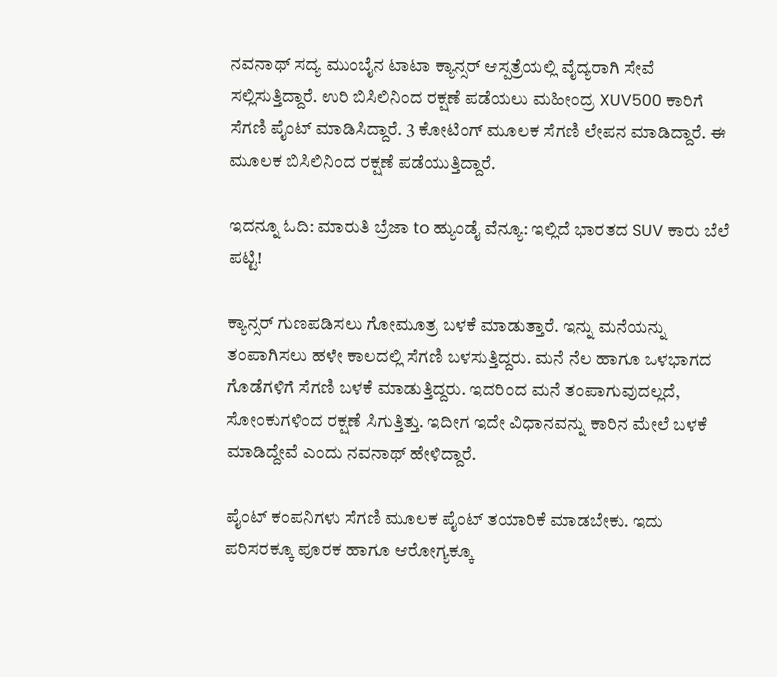ನವನಾಥ್ ಸದ್ಯ ಮುಂಬೈನ ಟಾಟಾ ಕ್ಯಾನ್ಸರ್ ಆಸ್ಪತ್ರೆಯಲ್ಲಿ ವೈದ್ಯರಾಗಿ ಸೇವೆ ಸಲ್ಲಿಸುತ್ತಿದ್ದಾರೆ. ಉರಿ ಬಿಸಿಲಿನಿಂದ ರಕ್ಷಣೆ ಪಡೆಯಲು ಮಹೀಂದ್ರ XUV500 ಕಾರಿಗೆ ಸೆಗಣಿ ಪೈಂಟ್ ಮಾಡಿಸಿದ್ದಾರೆ. 3 ಕೋಟಿಂಗ್ ಮೂಲಕ ಸೆಗಣಿ ಲೇಪನ ಮಾಡಿದ್ದಾರೆ. ಈ ಮೂಲಕ ಬಿಸಿಲಿನಿಂದ ರಕ್ಷಣೆ ಪಡೆಯುತ್ತಿದ್ದಾರೆ.

ಇದನ್ನೂ ಓದಿ: ಮಾರುತಿ ಬ್ರೆಜಾ to ಹ್ಯುಂಡೈ ವೆನ್ಯೂ: ಇಲ್ಲಿದೆ ಭಾರತದ SUV ಕಾರು ಬೆಲೆ ಪಟ್ಟಿ!

ಕ್ಯಾನ್ಸರ್ ಗುಣಪಡಿಸಲು ಗೋಮೂತ್ರ ಬಳಕೆ ಮಾಡುತ್ತಾರೆ. ಇನ್ನು ಮನೆಯನ್ನು ತಂಪಾಗಿಸಲು ಹಳೇ ಕಾಲದಲ್ಲಿ ಸೆಗಣಿ ಬಳಸುತ್ತಿದ್ದರು. ಮನೆ ನೆಲ ಹಾಗೂ ಒಳಭಾಗದ ಗೊಡೆಗಳಿಗೆ ಸೆಗಣಿ ಬಳಕೆ ಮಾಡುತ್ತಿದ್ದರು. ಇದರಿಂದ ಮನೆ ತಂಪಾಗುವುದಲ್ಲದೆ, ಸೋಂಕುಗಳಿಂದ ರಕ್ಷಣೆ ಸಿಗುತ್ತಿತ್ತು. ಇದೀಗ ಇದೇ ವಿಧಾನವನ್ನು ಕಾರಿನ ಮೇಲೆ ಬಳಕೆ ಮಾಡಿದ್ದೇವೆ ಎಂದು ನವನಾಥ್ ಹೇಳಿದ್ದಾರೆ.

ಪೈಂಟ್ ಕಂಪನಿಗಳು ಸೆಗಣಿ ಮೂಲಕ ಪೈಂಟ್ ತಯಾರಿಕೆ ಮಾಡಬೇಕು. ಇದು ಪರಿಸರಕ್ಕೂ ಪೂರಕ ಹಾಗೂ ಆರೋಗ್ಯಕ್ಕೂ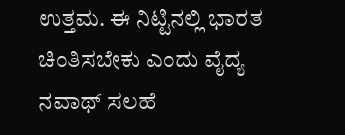ಉತ್ತಮ. ಈ ನಿಟ್ಟಿನಲ್ಲಿ ಭಾರತ ಚಿಂತಿಸಬೇಕು ಎಂದು ವೈದ್ಯ ನವಾಥ್ ಸಲಹೆ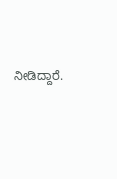ನೀಡಿದ್ದಾರೆ.